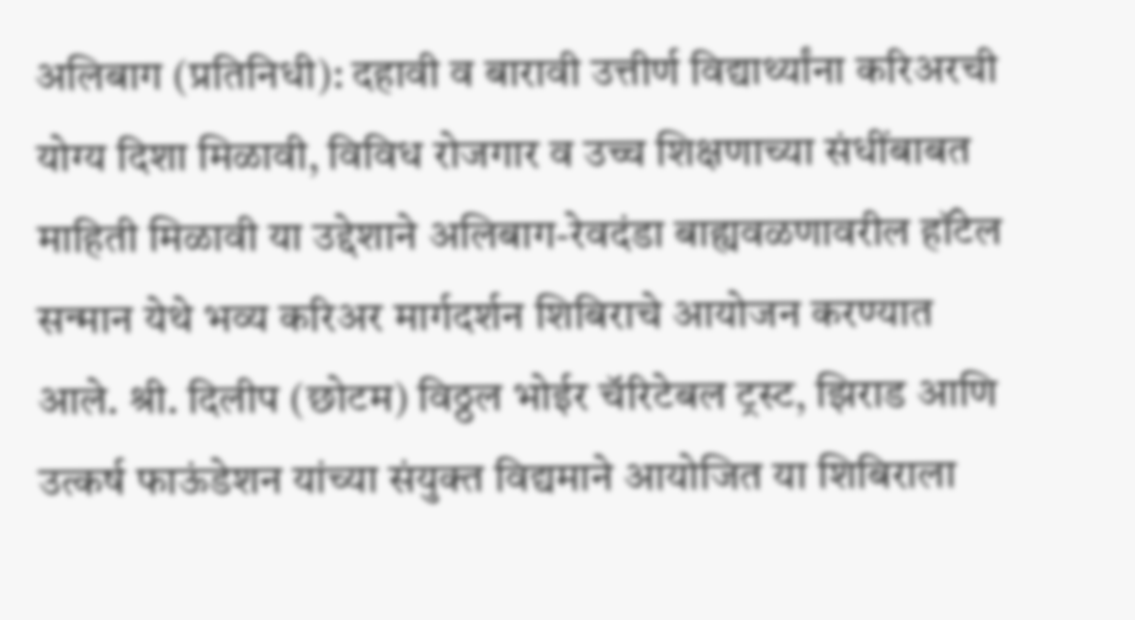अलिबाग (प्रतिनिधी): दहावी व बारावी उत्तीर्ण विद्यार्थ्यांना करिअरची योग्य दिशा मिळावी, विविध रोजगार व उच्च शिक्षणाच्या संधींबाबत माहिती मिळावी या उद्देशाने अलिबाग-रेवदंडा बाह्यवळणावरील हॉटेल सन्मान येथे भव्य करिअर मार्गदर्शन शिबिराचे आयोजन करण्यात आले. श्री. दिलीप (छोटम) विठ्ठल भोईर चॅरिटेबल ट्रस्ट, झिराड आणि उत्कर्ष फाऊंडेशन यांच्या संयुक्त विद्यमाने आयोजित या शिबिराला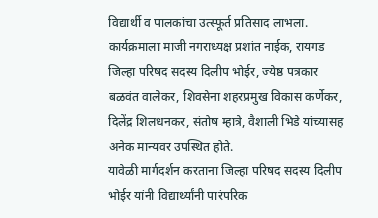विद्यार्थी व पालकांचा उत्स्फूर्त प्रतिसाद लाभला.
कार्यक्रमाला माजी नगराध्यक्ष प्रशांत नाईक, रायगड जिल्हा परिषद सदस्य दिलीप भोईर, ज्येष्ठ पत्रकार बळवंत वालेकर, शिवसेना शहरप्रमुख विकास कर्णेकर, दिलेंद्र शिलधनकर, संतोष म्हात्रे, वैशाली भिडे यांच्यासह अनेक मान्यवर उपस्थित होते.
यावेळी मार्गदर्शन करताना जिल्हा परिषद सदस्य दिलीप भोईर यांनी विद्यार्थ्यांनी पारंपरिक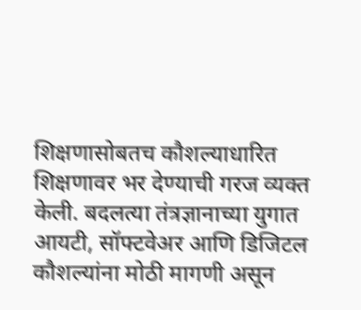शिक्षणासोबतच कौशल्याधारित शिक्षणावर भर देण्याची गरज व्यक्त केली. बदलत्या तंत्रज्ञानाच्या युगात आयटी, सॉफ्टवेअर आणि डिजिटल कौशल्यांना मोठी मागणी असून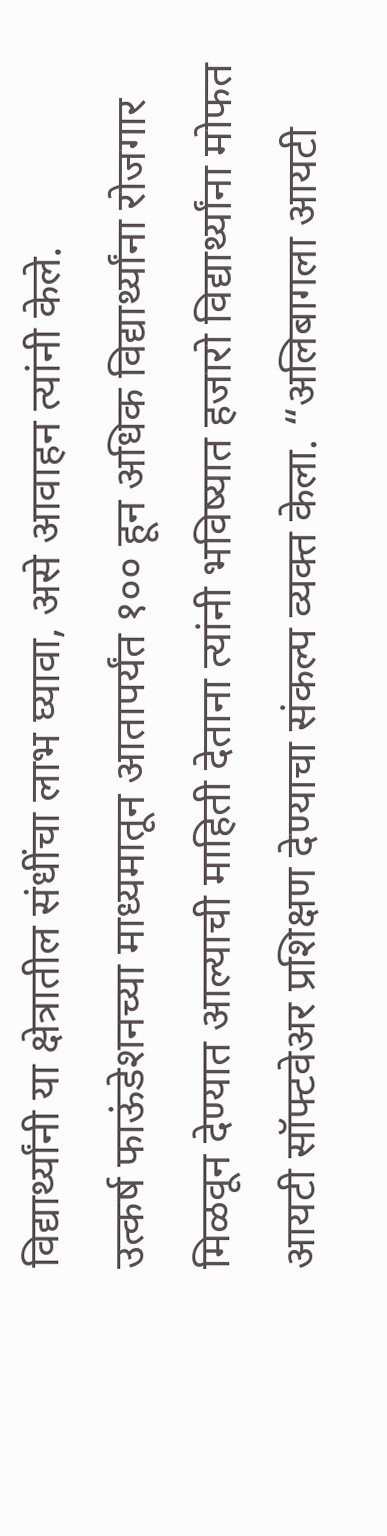विद्यार्थ्यांनी या क्षेत्रातील संधींचा लाभ घ्यावा, असे आवाहन त्यांनी केले.
उत्कर्ष फाऊंडेशनच्या माध्यमातून आतापर्यंत १०० हून अधिक विद्यार्थ्यांना रोजगार मिळवून देण्यात आल्याची माहिती देताना त्यांनी भविष्यात हजारो विद्यार्थ्यांना मोफत आयटी सॉफ्टवेअर प्रशिक्षण देण्याचा संकल्प व्यक्त केला. “अलिबागला आयटी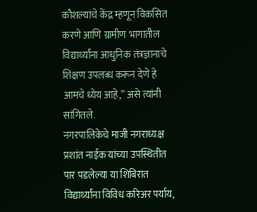कौशल्यांचे केंद्र म्हणून विकसित करणे आणि ग्रामीण भागातील विद्यार्थ्यांना आधुनिक तंत्रज्ञानाचे शिक्षण उपलब्ध करून देणे हे आमचे ध्येय आहे,” असे त्यांनी सांगितले.
नगरपालिकेचे माजी नगराध्यक्ष प्रशांत नाईक यांच्या उपस्थितीत पार पडलेल्या या शिबिरात विद्यार्थ्यांना विविध करिअर पर्याय,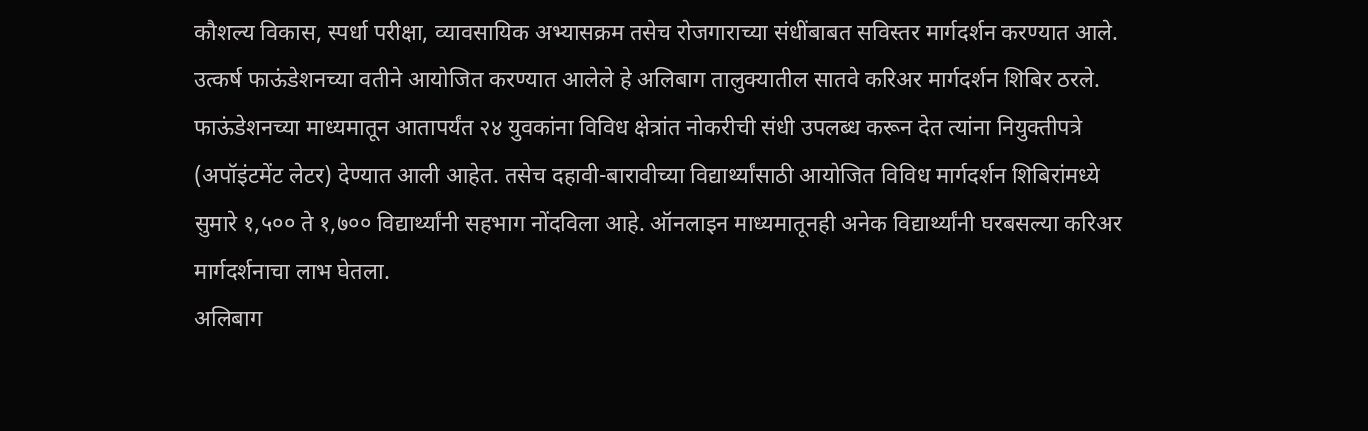कौशल्य विकास, स्पर्धा परीक्षा, व्यावसायिक अभ्यासक्रम तसेच रोजगाराच्या संधींबाबत सविस्तर मार्गदर्शन करण्यात आले.
उत्कर्ष फाऊंडेशनच्या वतीने आयोजित करण्यात आलेले हे अलिबाग तालुक्यातील सातवे करिअर मार्गदर्शन शिबिर ठरले. फाऊंडेशनच्या माध्यमातून आतापर्यंत २४ युवकांना विविध क्षेत्रांत नोकरीची संधी उपलब्ध करून देत त्यांना नियुक्तीपत्रे (अपॉइंटमेंट लेटर) देण्यात आली आहेत. तसेच दहावी-बारावीच्या विद्यार्थ्यांसाठी आयोजित विविध मार्गदर्शन शिबिरांमध्ये सुमारे १,५०० ते १,७०० विद्यार्थ्यांनी सहभाग नोंदविला आहे. ऑनलाइन माध्यमातूनही अनेक विद्यार्थ्यांनी घरबसल्या करिअर मार्गदर्शनाचा लाभ घेतला.
अलिबाग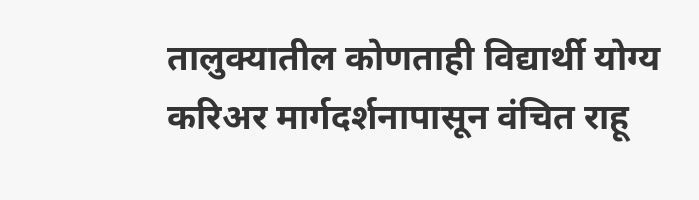तालुक्यातील कोणताही विद्यार्थी योग्य करिअर मार्गदर्शनापासून वंचित राहू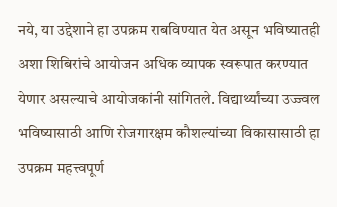नये, या उद्देशाने हा उपक्रम राबविण्यात येत असून भविष्यातही अशा शिबिरांचे आयोजन अधिक व्यापक स्वरूपात करण्यात येणार असल्याचे आयोजकांनी सांगितले. विद्यार्थ्यांच्या उज्ज्वल भविष्यासाठी आणि रोजगारक्षम कौशल्यांच्या विकासासाठी हा उपक्रम महत्त्वपूर्ण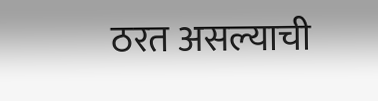ठरत असल्याची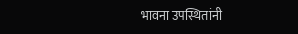भावना उपस्थितांनी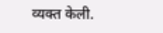व्यक्त केली.